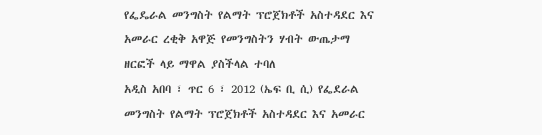የፌዴራል መንግስት የልማት ፕሮጀክቶች አስተዳደር እና አመራር ረቂቅ አዋጅ የመንግስትን ሃብት ውጤታማ ዘርፎች ላይ ማዋል ያስችላል ተባለ
አዲስ አበባ ፣ ጥር 6 ፣ 2012 (ኤፍ ቢ ሲ) የፌደራል መንግስት የልማት ፕሮጀክቶች አስተዳደር እና አመራር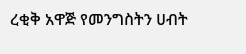ረቂቅ አዋጅ የመንግስትን ሀብት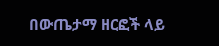በውጤታማ ዘርፎች ላይ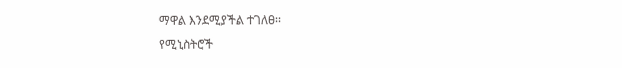ማዋል እንደሚያችል ተገለፀ፡፡
የሚኒስትሮች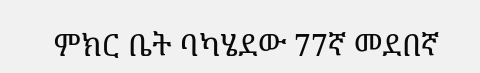ምክር ቤት ባካሄደው 77ኛ መደበኛ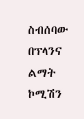ስብሰባው በፕላንና ልማት ኮሚሽን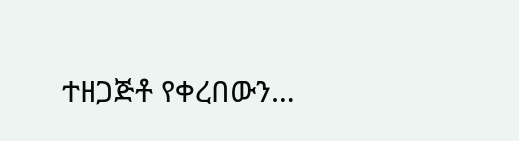ተዘጋጅቶ የቀረበውን…